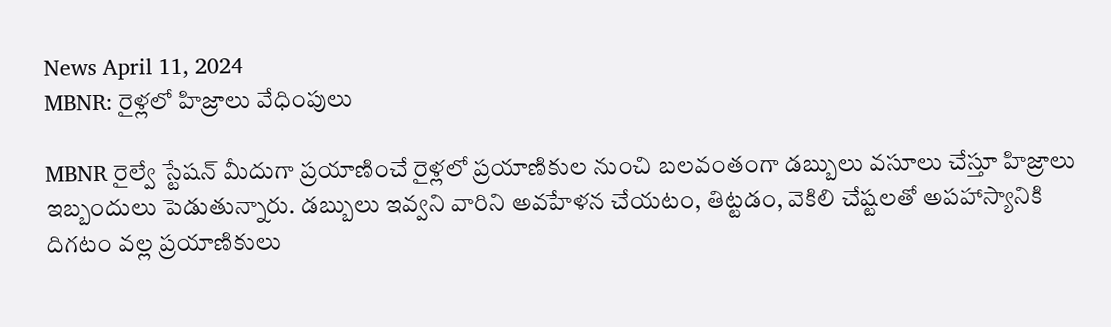News April 11, 2024
MBNR: రైళ్లలో హిజ్రాలు వేధింపులు

MBNR రైల్వే స్టేషన్ మీదుగా ప్రయాణించే రైళ్లలో ప్రయాణికుల నుంచి బలవంతంగా డబ్బులు వసూలు చేస్తూ హిజ్రాలు ఇబ్బందులు పెడుతున్నారు. డబ్బులు ఇవ్వని వారిని అవహేళన చేయటం, తిట్టడం, వెకిలి చేష్టలతో అపహాస్యానికి దిగటం వల్ల ప్రయాణికులు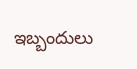ఇబ్బందులు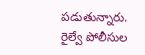పడుతున్నారు. రైల్వే పోలీసుల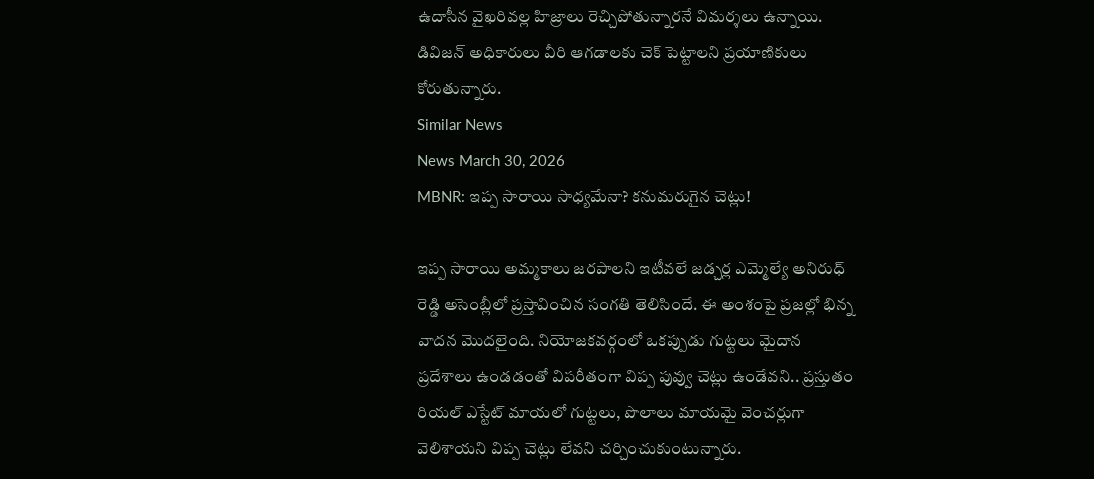ఉదాసీన వైఖరివల్ల హిజ్రాలు రెచ్చిపోతున్నారనే విమర్శలు ఉన్నాయి. డివిజన్ అధికారులు వీరి ఆగడాలకు చెక్ పెట్టాలని ప్రయాణికులు కోరుతున్నారు.
Similar News
News March 30, 2026
MBNR: ఇప్ప సారాయి సాధ్యమేనా? కనుమరుగైన చెట్లు!

ఇప్ప సారాయి అమ్మకాలు జరపాలని ఇటీవలే జడ్చర్ల ఎమ్మెల్యే అనిరుధ్ రెడ్డి అసెంబ్లీలో ప్రస్తావించిన సంగతి తెలిసిందే. ఈ అంశంపై ప్రజల్లో భిన్న వాదన మొదలైంది. నియోజకవర్గంలో ఒకప్పుడు గుట్టలు మైదాన ప్రదేశాలు ఉండడంతో విపరీతంగా విప్ప పువ్వు చెట్లు ఉండేవని.. ప్రస్తుతం రియల్ ఎస్టేట్ మాయలో గుట్టలు, పొలాలు మాయమై వెంచర్లుగా వెలిశాయని విప్ప చెట్లు లేవని చర్చించుకుంటున్నారు.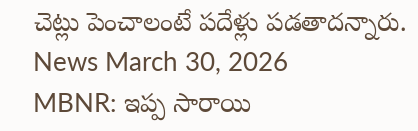చెట్లు పెంచాలంటే పదేళ్లు పడతాదన్నారు.
News March 30, 2026
MBNR: ఇప్ప సారాయి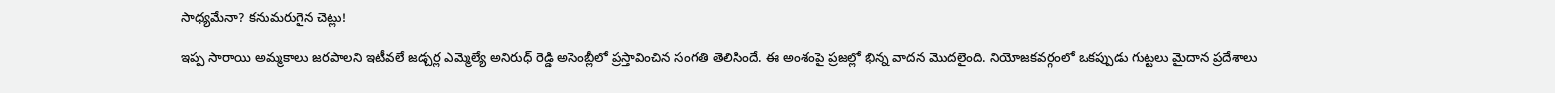సాధ్యమేనా? కనుమరుగైన చెట్లు!

ఇప్ప సారాయి అమ్మకాలు జరపాలని ఇటీవలే జడ్చర్ల ఎమ్మెల్యే అనిరుధ్ రెడ్డి అసెంబ్లీలో ప్రస్తావించిన సంగతి తెలిసిందే. ఈ అంశంపై ప్రజల్లో భిన్న వాదన మొదలైంది. నియోజకవర్గంలో ఒకప్పుడు గుట్టలు మైదాన ప్రదేశాలు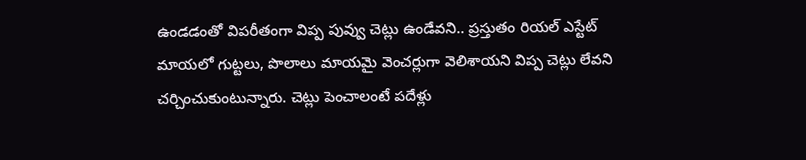ఉండడంతో విపరీతంగా విప్ప పువ్వు చెట్లు ఉండేవని.. ప్రస్తుతం రియల్ ఎస్టేట్ మాయలో గుట్టలు, పొలాలు మాయమై వెంచర్లుగా వెలిశాయని విప్ప చెట్లు లేవని చర్చించుకుంటున్నారు. చెట్లు పెంచాలంటే పదేళ్లు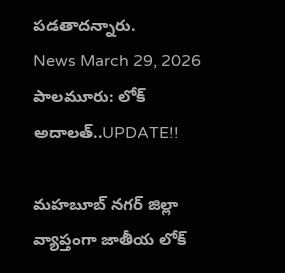పడతాదన్నారు.
News March 29, 2026
పాలమూరు: లోక్ అదాలత్..UPDATE!!

మహబూబ్ నగర్ జిల్లా వ్యాప్తంగా జాతీయ లోక్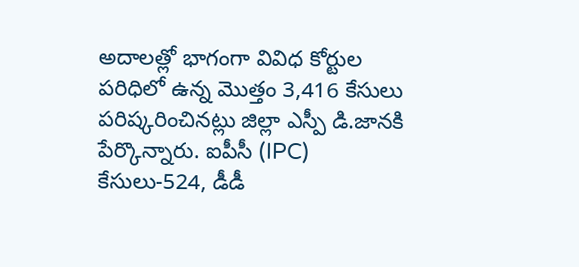అదాలత్లో భాగంగా వివిధ కోర్టుల పరిధిలో ఉన్న మొత్తం 3,416 కేసులు పరిష్కరించినట్లు జిల్లా ఎస్పీ డి.జానకి పేర్కొన్నారు. ఐపీసీ (IPC) కేసులు-524, డీడీ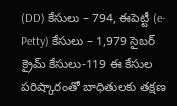(DD) కేసులు – 794, ఈపెట్టీ (e-Petty) కేసులు – 1,979 సైబర్ క్రైమ్ కేసులు-119 ఈ కేసుల పరిష్కారంతో బాధితులకు తక్షణ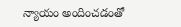న్యాయం అందించడంతో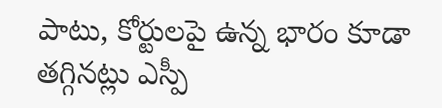పాటు, కోర్టులపై ఉన్న భారం కూడా తగ్గినట్లు ఎస్పీ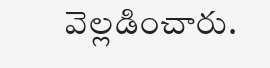వెల్లడించారు.